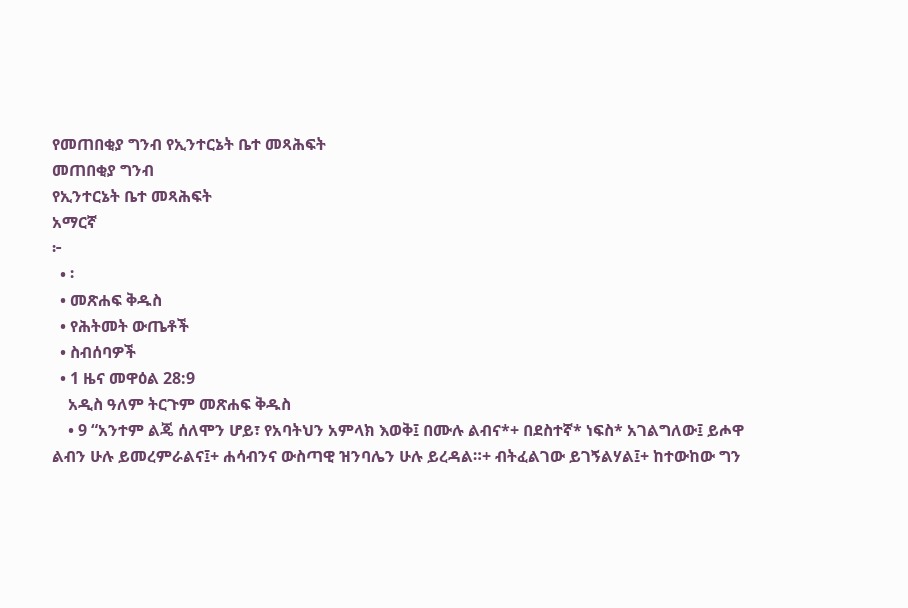የመጠበቂያ ግንብ የኢንተርኔት ቤተ መጻሕፍት
መጠበቂያ ግንብ
የኢንተርኔት ቤተ መጻሕፍት
አማርኛ
፦
  • ፡
  • መጽሐፍ ቅዱስ
  • የሕትመት ውጤቶች
  • ስብሰባዎች
  • 1 ዜና መዋዕል 28:9
    አዲስ ዓለም ትርጉም መጽሐፍ ቅዱስ
    • 9 “አንተም ልጄ ሰለሞን ሆይ፣ የአባትህን አምላክ እወቅ፤ በሙሉ ልብና*+ በደስተኛ* ነፍስ* አገልግለው፤ ይሖዋ ልብን ሁሉ ይመረምራልና፤+ ሐሳብንና ውስጣዊ ዝንባሌን ሁሉ ይረዳል።+ ብትፈልገው ይገኝልሃል፤+ ከተውከው ግን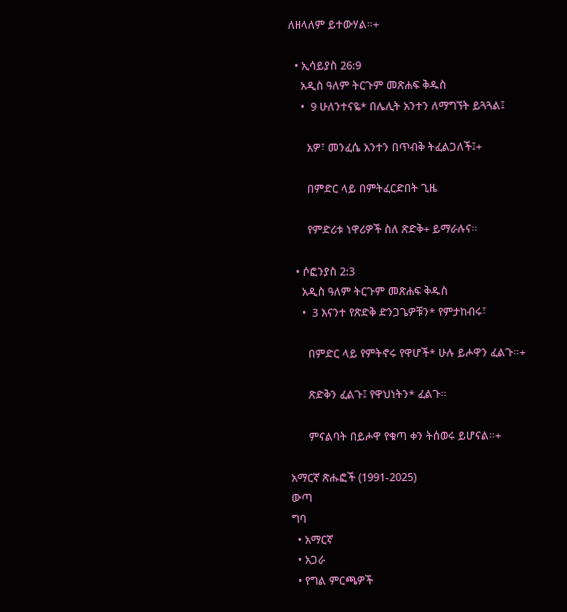ለዘላለም ይተውሃል።+

  • ኢሳይያስ 26:9
    አዲስ ዓለም ትርጉም መጽሐፍ ቅዱስ
    •  9 ሁለንተናዬ* በሌሊት አንተን ለማግኘት ይጓጓል፤

      አዎ፣ መንፈሴ አንተን በጥብቅ ትፈልጋለች፤+

      በምድር ላይ በምትፈርድበት ጊዜ

      የምድሪቱ ነዋሪዎች ስለ ጽድቅ+ ይማራሉና።

  • ሶፎንያስ 2:3
    አዲስ ዓለም ትርጉም መጽሐፍ ቅዱስ
    •  3 እናንተ የጽድቅ ድንጋጌዎቹን* የምታከብሩ፣

      በምድር ላይ የምትኖሩ የዋሆች* ሁሉ ይሖዋን ፈልጉ።+

      ጽድቅን ፈልጉ፤ የዋህነትን* ፈልጉ።

      ምናልባት በይሖዋ የቁጣ ቀን ትሰወሩ ይሆናል።+

አማርኛ ጽሑፎች (1991-2025)
ውጣ
ግባ
  • አማርኛ
  • አጋራ
  • የግል ምርጫዎች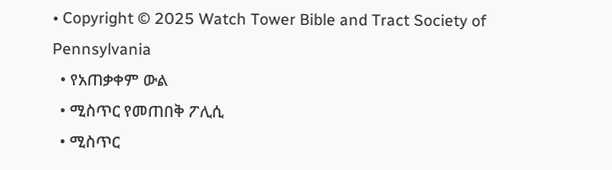• Copyright © 2025 Watch Tower Bible and Tract Society of Pennsylvania
  • የአጠቃቀም ውል
  • ሚስጥር የመጠበቅ ፖሊሲ
  • ሚስጥር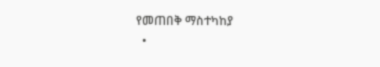የመጠበቅ ማስተካከያ
  •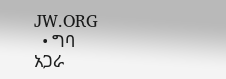JW.ORG
  • ግባ
አጋራ